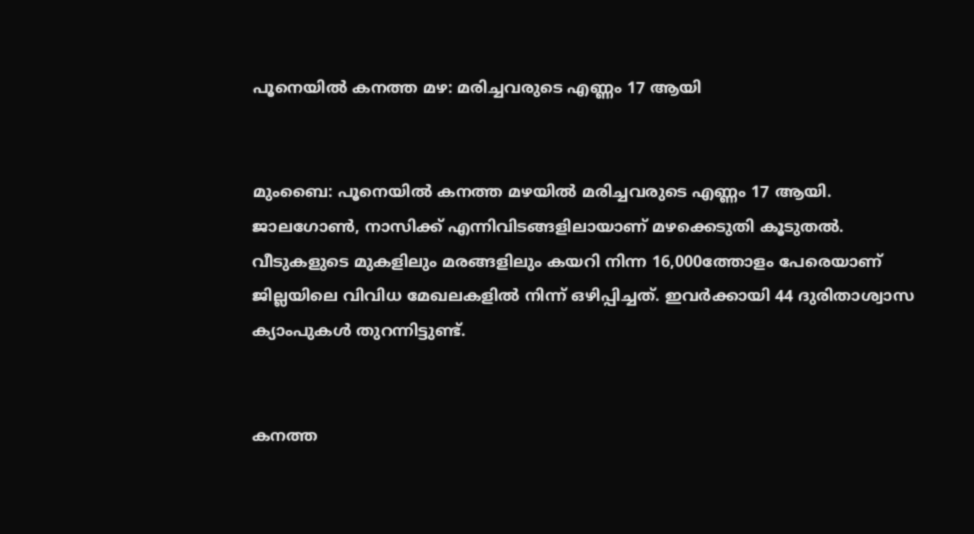പൂനെയില്‍ കനത്ത മഴ: മരിച്ചവരുടെ എണ്ണം 17 ആയി


മുംബൈ: പൂനെയില്‍ കനത്ത മഴയില്‍ മരിച്ചവരുടെ എണ്ണം 17 ആയി. ജാലഗോണ്‍, നാസിക്ക് എന്നിവിടങ്ങളിലായാണ് മഴക്കെടുതി കൂടുതല്‍. വീടുകളുടെ മുകളിലും മരങ്ങളിലും കയറി നിന്ന 16,000ത്തോളം പേരെയാണ് ജില്ലയിലെ വിവിധ മേഖലകളില്‍ നിന്ന് ഒഴിപ്പിച്ചത്. ഇവര്‍ക്കായി 44 ദുരിതാശ്വാസ ക്യാംപുകള്‍ തുറന്നിട്ടുണ്ട്.


കനത്ത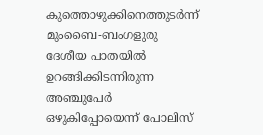കുത്തൊഴുക്കിനെത്തുടര്‍ന്ന് മുംബൈ-ബംഗളുരു ദേശീയ പാതയില്‍ ഉറങ്ങിക്കിടന്നിരുന്ന അഞ്ചുപേര്‍ ഒഴുകിപ്പോയെന്ന് പോലിസ്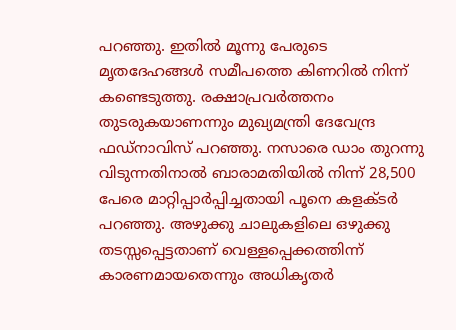പറഞ്ഞു. ഇതില്‍ മൂന്നു പേരുടെ മൃതദേഹങ്ങള്‍ സമീപത്തെ കിണറില്‍ നിന്ന് കണ്ടെടുത്തു. രക്ഷാപ്രവര്‍ത്തനം തുടരുകയാണന്നും മുഖ്യമന്ത്രി ദേവേന്ദ്ര ഫഡ്‌നാവിസ് പറഞ്ഞു. നസാരെ ഡാം തുറന്നു വിടുന്നതിനാല്‍ ബാരാമതിയില്‍ നിന്ന് 28,500 പേരെ മാറ്റിപ്പാര്‍പ്പിച്ചതായി പൂനെ കളക്ടര്‍ പറഞ്ഞു. അഴുക്കു ചാലുകളിലെ ഒഴുക്കു തടസ്സപ്പെട്ടതാണ് വെള്ളപ്പെക്കത്തിന്ന് കാരണമായതെന്നും അധികൃതര്‍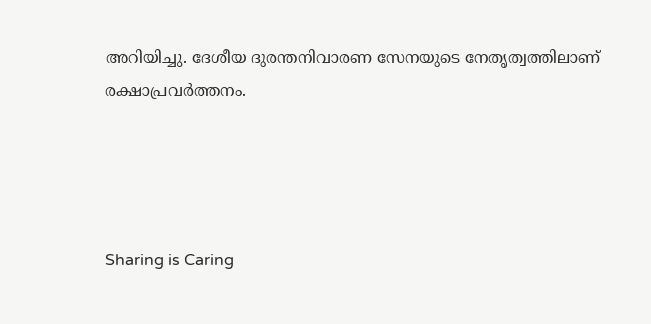അറിയിച്ചു. ദേശീയ ദുരന്തനിവാരണ സേനയുടെ നേതൃത്വത്തിലാണ് രക്ഷാപ്രവര്‍ത്തനം.




Sharing is Caring